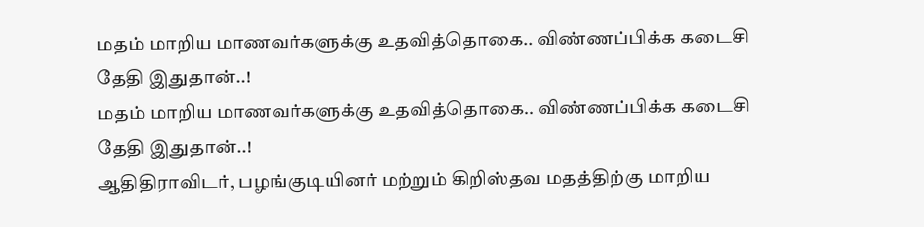மதம் மாறிய மாணவர்களுக்கு உதவித்தொகை.. விண்ணப்பிக்க கடைசி தேதி இதுதான்..!
மதம் மாறிய மாணவர்களுக்கு உதவித்தொகை.. விண்ணப்பிக்க கடைசி தேதி இதுதான்..!
ஆதிதிராவிடர், பழங்குடியினர் மற்றும் கிறிஸ்தவ மதத்திற்கு மாறிய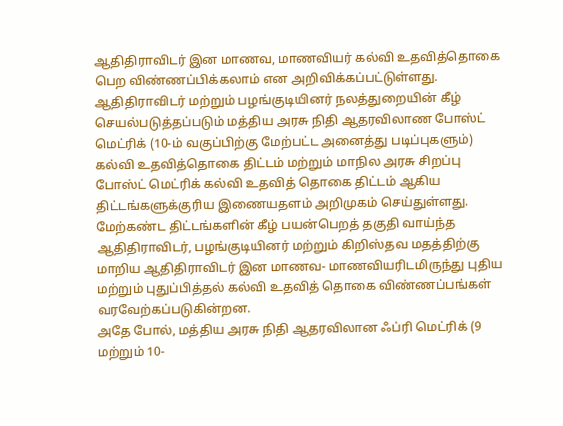ஆதிதிராவிடர் இன மாணவ, மாணவியர் கல்வி உதவித்தொகை பெற விண்ணப்பிக்கலாம் என அறிவிக்கப்பட்டுள்ளது.
ஆதிதிராவிடர் மற்றும் பழங்குடியினர் நலத்துறையின் கீழ் செயல்படுத்தப்படும் மத்திய அரசு நிதி ஆதரவிலாண போஸ்ட் மெட்ரிக் (10-ம் வகுப்பிற்கு மேற்பட்ட அனைத்து படிப்புகளும்) கல்வி உதவித்தொகை திட்டம் மற்றும் மாநில அரசு சிறப்பு போஸ்ட் மெட்ரிக் கல்வி உதவித் தொகை திட்டம் ஆகிய திட்டங்களுக்குரிய இணையதளம் அறிமுகம் செய்துள்ளது.
மேற்கண்ட திட்டங்களின் கீழ் பயன்பெறத் தகுதி வாய்ந்த ஆதிதிராவிடர், பழங்குடியினர் மற்றும் கிறிஸ்தவ மதத்திற்கு மாறிய ஆதிதிராவிடர் இன மாணவ- மாணவியரிடமிருந்து புதிய மற்றும் புதுப்பித்தல் கல்வி உதவித் தொகை விண்ணப்பங்கள் வரவேற்கப்படுகின்றன.
அதே போல், மத்திய அரசு நிதி ஆதரவிலான ஃப்ரி மெட்ரிக் (9 மற்றும் 10-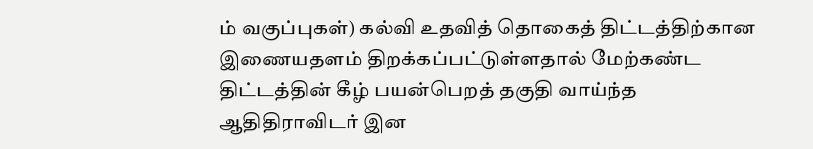ம் வகுப்புகள்) கல்வி உதவித் தொகைத் திட்டத்திற்கான இணையதளம் திறக்கப்பட்டுள்ளதால் மேற்கண்ட திட்டத்தின் கீழ் பயன்பெறத் தகுதி வாய்ந்த ஆதிதிராவிடர் இன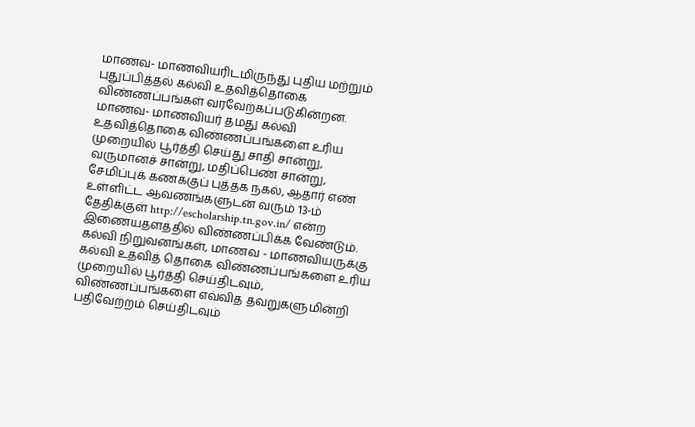மாணவ- மாணவியரிடமிருந்து புதிய மற்றும் புதுப்பித்தல் கல்வி உதவித்தொகை விண்ணப்பங்கள் வரவேற்கப்படுகின்றன.
மாணவ- மாணவியர் தமது கல்வி உதவித்தொகை விண்ணப்பங்களை உரிய முறையில் பூர்த்தி செய்து சாதி சான்று, வருமானச் சான்று, மதிப்பெண் சான்று, சேமிப்புக் கணக்குப் புத்தக நகல், ஆதார் எண் உள்ளிட்ட ஆவணங்களுடன் வரும் 13-ம் தேதிக்குள் http://escholarship.tn.gov.in/ என்ற இணையதளத்தில் விண்ணப்பிக்க வேண்டும்.
கல்வி நிறுவனங்கள், மாணவ - மாணவியருக்கு கல்வி உதவித் தொகை விண்ணப்பங்களை உரிய முறையில் பூர்த்தி செய்திடவும், விண்ணப்பங்களை எவ்வித தவறுகளுமின்றி பதிவேற்றம் செய்திடவும்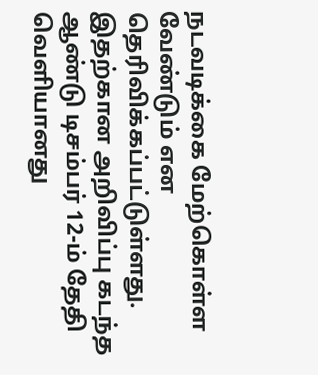நடவடிக்கை மேற்கொள்ள வேண்டும் என தெரிவிக்கப்பட்டுள்ளது. இதற்கான அறிவிப்பு கடந்த ஆண்டு டிசம்பர் 12-ம் தேதி வெளியானது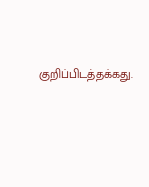குறிப்பிடத்தக்கது.